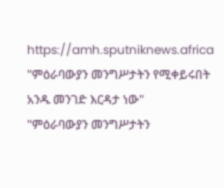https://amh.sputniknews.africa
"ምዕራባውያን መንግሥታትን የሚቀይሩበት አንዱ መንገድ እርዳታ ነው"
"ምዕራባውያን መንግሥታትን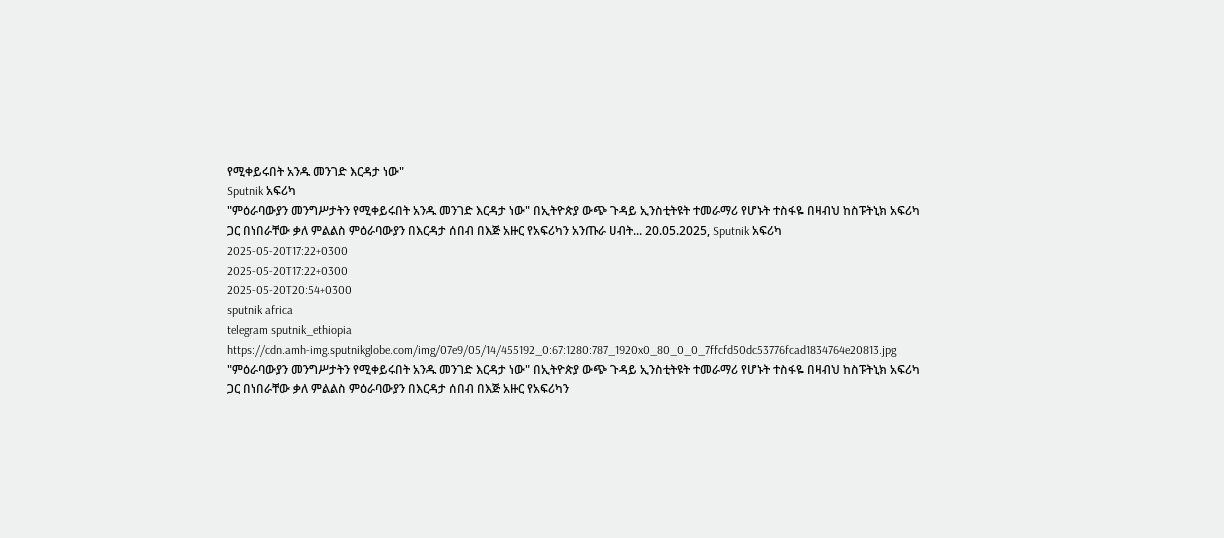የሚቀይሩበት አንዱ መንገድ እርዳታ ነው"
Sputnik አፍሪካ
"ምዕራባውያን መንግሥታትን የሚቀይሩበት አንዱ መንገድ እርዳታ ነው" በኢትዮጵያ ውጭ ጉዳይ ኢንስቲትዩት ተመራማሪ የሆኑት ተስፋዬ በዛብህ ከስፑትኒክ አፍሪካ ጋር በነበራቸው ቃለ ምልልስ ምዕራባውያን በእርዳታ ሰበብ በእጅ አዙር የአፍሪካን አንጡራ ሀብት... 20.05.2025, Sputnik አፍሪካ
2025-05-20T17:22+0300
2025-05-20T17:22+0300
2025-05-20T20:54+0300
sputnik africa
telegram sputnik_ethiopia
https://cdn.amh-img.sputnikglobe.com/img/07e9/05/14/455192_0:67:1280:787_1920x0_80_0_0_7ffcfd50dc53776fcad1834764e20813.jpg
"ምዕራባውያን መንግሥታትን የሚቀይሩበት አንዱ መንገድ እርዳታ ነው" በኢትዮጵያ ውጭ ጉዳይ ኢንስቲትዩት ተመራማሪ የሆኑት ተስፋዬ በዛብህ ከስፑትኒክ አፍሪካ ጋር በነበራቸው ቃለ ምልልስ ምዕራባውያን በእርዳታ ሰበብ በእጅ አዙር የአፍሪካን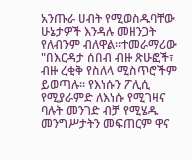አንጡራ ሀብት የሚወስዱባቸው ሁኔታዎች እንዳሉ መዘንጋት የለብንም ብለዋል።ተመራማሪው "በእርዳታ ሰበብ ብዙ ጽሁፎች፣ ብዙ ረቂቅ የስለላ ሚስጥሮችም ይወጣሉ፡፡ የእነሱን ፖሊሲ የሚያራምድ ለእነሱ የሚገዛና ባሉት መንገድ ብቻ የሚሄዱ መንግሥታትን መፍጠርም ዋና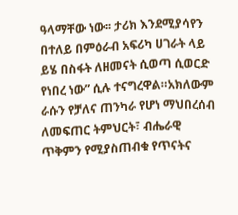ዓላማቸው ነው፡፡ ታሪክ እንደሚያሳየን በተለይ በምዕራብ አፍሪካ ሀገራት ላይ ይሄ በስፋት ለዘመናት ሲወጣ ሲወርድ የነበረ ነው” ሲሉ ተናግረዋል።አክለውም ራሱን የቻለና ጠንካራ የሆነ ማህበረሰብ ለመፍጠር ትምህርት፣ ብሔራዊ ጥቅምን የሚያስጠብቁ የጥናትና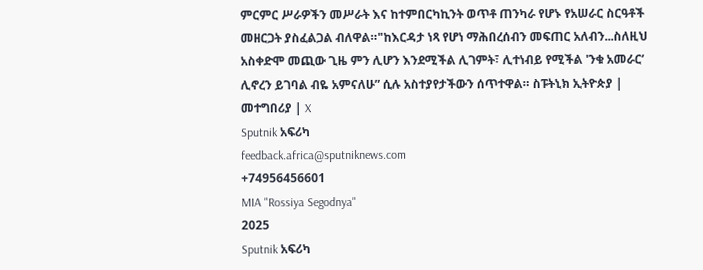ምርምር ሥራዎችን መሥራት እና ከተምበርካኪንት ወጥቶ ጠንካራ የሆኑ የአሠራር ስርዓቶች መዘርጋት ያስፈልጋል ብለዋል።"ከእርዳታ ነጻ የሆነ ማሕበረሰብን መፍጠር አለብን...ስለዚህ አስቀድሞ መጪው ጊዜ ምን ሊሆን እንደሚችል ሊገምት፣ ሊተነብይ የሚችል 'ንቁ አመራር’ ሊኖረን ይገባል ብዬ አምናለሁ” ሲሉ አስተያየታችውን ሰጥተዋል። ስፑትኒክ ኢትዮጵያ | መተግበሪያ | X
Sputnik አፍሪካ
feedback.africa@sputniknews.com
+74956456601
MIA "Rossiya Segodnya"
2025
Sputnik አፍሪካ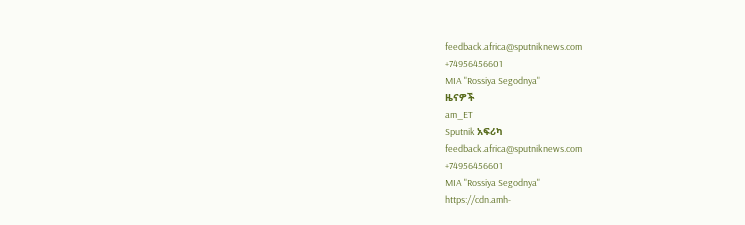feedback.africa@sputniknews.com
+74956456601
MIA "Rossiya Segodnya"
ዜናዎች
am_ET
Sputnik አፍሪካ
feedback.africa@sputniknews.com
+74956456601
MIA "Rossiya Segodnya"
https://cdn.amh-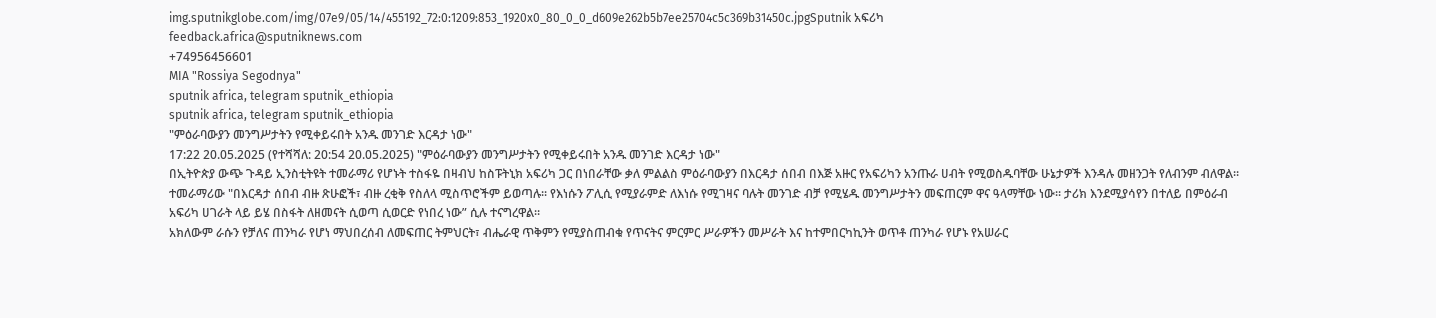img.sputnikglobe.com/img/07e9/05/14/455192_72:0:1209:853_1920x0_80_0_0_d609e262b5b7ee25704c5c369b31450c.jpgSputnik አፍሪካ
feedback.africa@sputniknews.com
+74956456601
MIA "Rossiya Segodnya"
sputnik africa, telegram sputnik_ethiopia
sputnik africa, telegram sputnik_ethiopia
"ምዕራባውያን መንግሥታትን የሚቀይሩበት አንዱ መንገድ እርዳታ ነው"
17:22 20.05.2025 (የተሻሻለ: 20:54 20.05.2025) "ምዕራባውያን መንግሥታትን የሚቀይሩበት አንዱ መንገድ እርዳታ ነው"
በኢትዮጵያ ውጭ ጉዳይ ኢንስቲትዩት ተመራማሪ የሆኑት ተስፋዬ በዛብህ ከስፑትኒክ አፍሪካ ጋር በነበራቸው ቃለ ምልልስ ምዕራባውያን በእርዳታ ሰበብ በእጅ አዙር የአፍሪካን አንጡራ ሀብት የሚወስዱባቸው ሁኔታዎች እንዳሉ መዘንጋት የለብንም ብለዋል።
ተመራማሪው "በእርዳታ ሰበብ ብዙ ጽሁፎች፣ ብዙ ረቂቅ የስለላ ሚስጥሮችም ይወጣሉ፡፡ የእነሱን ፖሊሲ የሚያራምድ ለእነሱ የሚገዛና ባሉት መንገድ ብቻ የሚሄዱ መንግሥታትን መፍጠርም ዋና ዓላማቸው ነው፡፡ ታሪክ እንደሚያሳየን በተለይ በምዕራብ አፍሪካ ሀገራት ላይ ይሄ በስፋት ለዘመናት ሲወጣ ሲወርድ የነበረ ነው” ሲሉ ተናግረዋል።
አክለውም ራሱን የቻለና ጠንካራ የሆነ ማህበረሰብ ለመፍጠር ትምህርት፣ ብሔራዊ ጥቅምን የሚያስጠብቁ የጥናትና ምርምር ሥራዎችን መሥራት እና ከተምበርካኪንት ወጥቶ ጠንካራ የሆኑ የአሠራር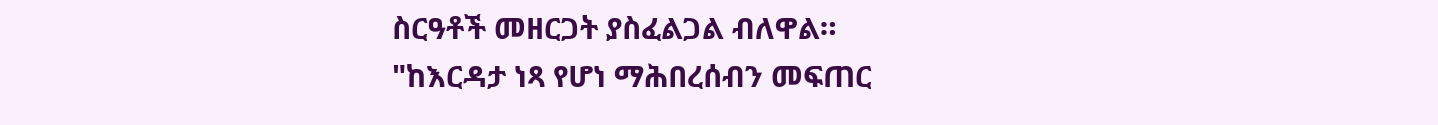ስርዓቶች መዘርጋት ያስፈልጋል ብለዋል።
"ከእርዳታ ነጻ የሆነ ማሕበረሰብን መፍጠር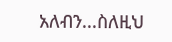አለብን...ስለዚህ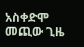አስቀድሞ መጪው ጊዜ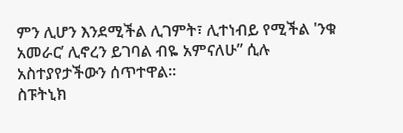ምን ሊሆን እንደሚችል ሊገምት፣ ሊተነብይ የሚችል 'ንቁ አመራር’ ሊኖረን ይገባል ብዬ አምናለሁ” ሲሉ አስተያየታችውን ሰጥተዋል።
ስፑትኒክ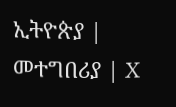ኢትዮጵያ | መተግበሪያ | X